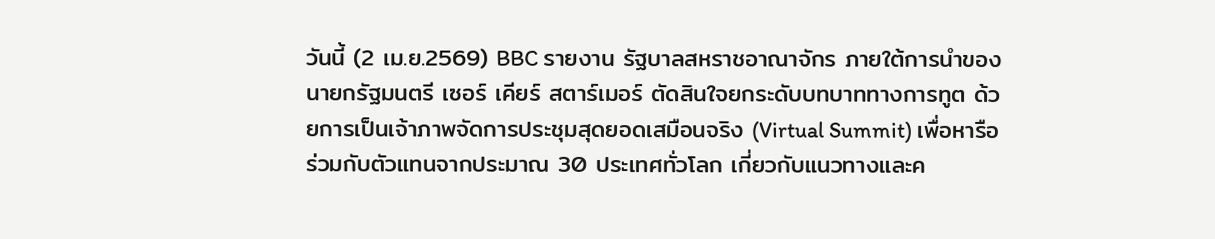วันนี้ (2 เม.ย.2569) BBC รายงาน รัฐบาลสหราชอาณาจักร ภายใต้การนำของ นายกรัฐมนตรี เซอร์ เคียร์ สตาร์เมอร์ ตัดสินใจยกระดับบทบาททางการทูต ด้วยการเป็นเจ้าภาพจัดการประชุมสุดยอดเสมือนจริง (Virtual Summit) เพื่อหารือร่วมกับตัวแทนจากประมาณ 30 ประเทศทั่วโลก เกี่ยวกับแนวทางและค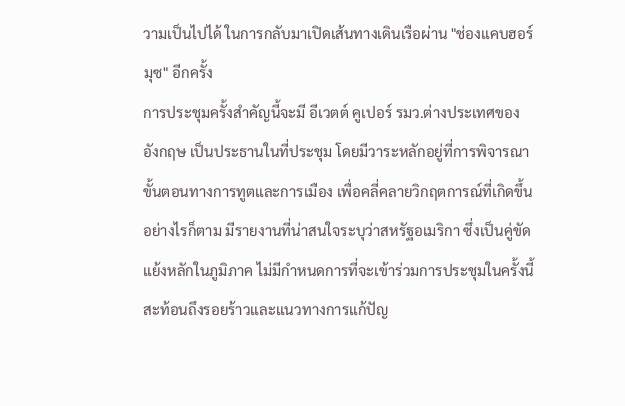วามเป็นไปได้ ในการกลับมาเปิดเส้นทางเดินเรือผ่าน "ช่องแคบฮอร์มุซ" อีกครั้ง
การประชุมครั้งสำคัญนี้จะมี อีเวตต์ คูเปอร์ รมว.ต่างประเทศของอังกฤษ เป็นประธานในที่ประชุม โดยมีวาระหลักอยู่ที่การพิจารณาขั้นตอนทางการทูตและการเมือง เพื่อคลี่คลายวิกฤตการณ์ที่เกิดขึ้น อย่างไรก็ตาม มีรายงานที่น่าสนใจระบุว่าสหรัฐอเมริกา ซึ่งเป็นคู่ขัดแย้งหลักในภูมิภาค ไม่มีกำหนดการที่จะเข้าร่วมการประชุมในครั้งนี้ สะท้อนถึงรอยร้าวและแนวทางการแก้ปัญ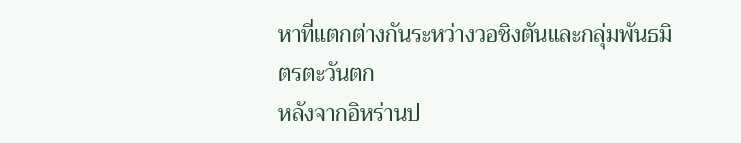หาที่แตกต่างกันระหว่างวอชิงตันและกลุ่มพันธมิตรตะวันตก
หลังจากอิหร่านป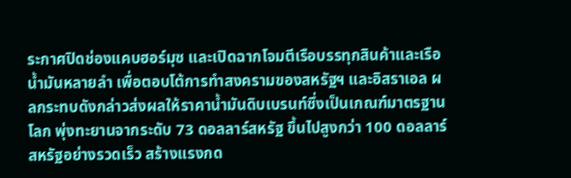ระกาศปิดช่องแคบฮอร์มุซ และเปิดฉากโจมตีเรือบรรทุกสินค้าและเรือน้ำมันหลายลำ เพื่อตอบโต้การทำสงครามของสหรัฐฯ และอิสราเอล ผลกระทบดังกล่าวส่งผลให้ราคาน้ำมันดิบเบรนท์ซึ่งเป็นเกณฑ์มาตรฐานโลก พุ่งทะยานจากระดับ 73 ดอลลาร์สหรัฐ ขึ้นไปสูงกว่า 100 ดอลลาร์สหรัฐอย่างรวดเร็ว สร้างแรงกด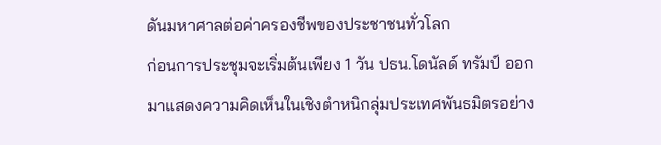ดันมหาศาลต่อค่าครองชีพของประชาชนทั่วโลก
ก่อนการประชุมจะเริ่มต้นเพียง 1 วัน ปธน.โดนัลด์ ทรัมป์ ออกมาแสดงความคิดเห็นในเชิงตำหนิกลุ่มประเทศพันธมิตรอย่าง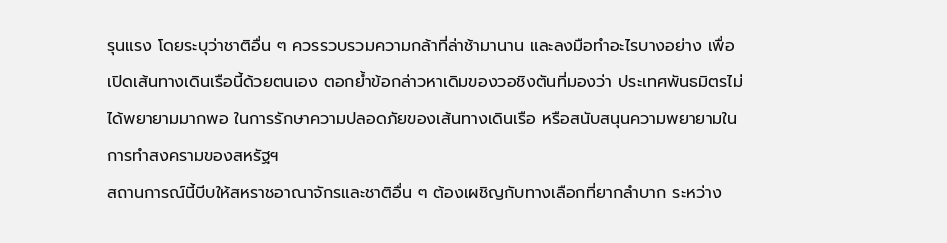รุนแรง โดยระบุว่าชาติอื่น ๆ ควรรวบรวมความกล้าที่ล่าช้ามานาน และลงมือทำอะไรบางอย่าง เพื่อเปิดเส้นทางเดินเรือนี้ด้วยตนเอง ตอกย้ำข้อกล่าวหาเดิมของวอชิงตันที่มองว่า ประเทศพันธมิตรไม่ได้พยายามมากพอ ในการรักษาความปลอดภัยของเส้นทางเดินเรือ หรือสนับสนุนความพยายามในการทำสงครามของสหรัฐฯ
สถานการณ์นี้บีบให้สหราชอาณาจักรและชาติอื่น ๆ ต้องเผชิญกับทางเลือกที่ยากลำบาก ระหว่าง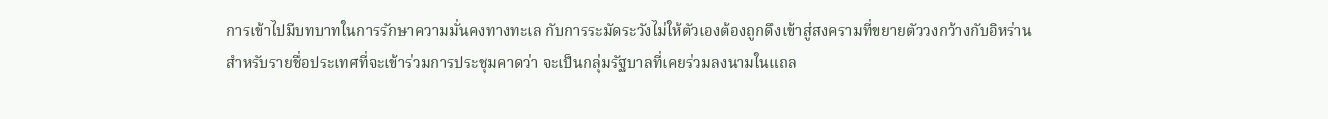การเข้าไปมีบทบาทในการรักษาความมั่นคงทางทะเล กับการระมัดระวังไม่ให้ตัวเองต้องถูกดึงเข้าสู่สงครามที่ขยายตัววงกว้างกับอิหร่าน
สำหรับรายชื่อประเทศที่จะเข้าร่วมการประชุมคาดว่า จะเป็นกลุ่มรัฐบาลที่เคยร่วมลงนามในแถล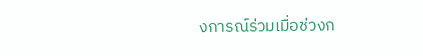งการณ์ร่วมเมื่อช่วงก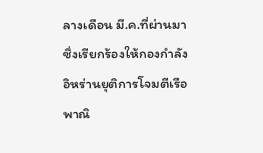ลางเดือน มี.ค.ที่ผ่านมา ซึ่งเรียกร้องให้กองกำลังอิหร่านยุติการโจมตีเรือพาณิ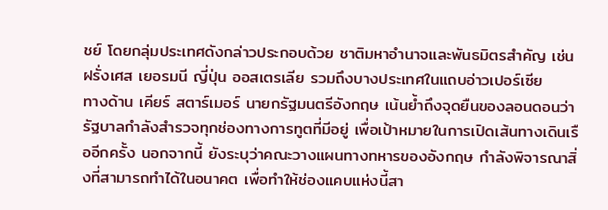ชย์ โดยกลุ่มประเทศดังกล่าวประกอบด้วย ชาติมหาอำนาจและพันธมิตรสำคัญ เช่น ฝรั่งเศส เยอรมนี ญี่ปุ่น ออสเตรเลีย รวมถึงบางประเทศในแถบอ่าวเปอร์เซีย
ทางด้าน เคียร์ สตาร์เมอร์ นายกรัฐมนตรีอังกฤษ เน้นย้ำถึงจุดยืนของลอนดอนว่า รัฐบาลกำลังสำรวจทุกช่องทางการทูตที่มีอยู่ เพื่อเป้าหมายในการเปิดเส้นทางเดินเรืออีกครั้ง นอกจากนี้ ยังระบุว่าคณะวางแผนทางทหารของอังกฤษ กำลังพิจารณาสิ่งที่สามารถทำได้ในอนาคต เพื่อทำให้ช่องแคบแห่งนี้สา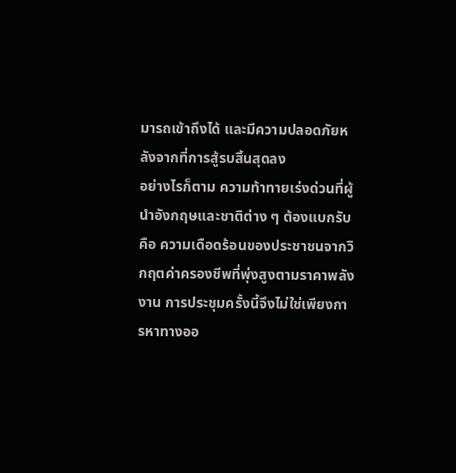มารถเข้าถึงได้ และมีความปลอดภัยหลังจากที่การสู้รบสิ้นสุดลง
อย่างไรก็ตาม ความท้าทายเร่งด่วนที่ผู้นำอังกฤษและชาติต่าง ๆ ต้องแบกรับคือ ความเดือดร้อนของประชาชนจากวิกฤตค่าครองชีพที่พุ่งสูงตามราคาพลังงาน การประชุมครั้งนี้จึงไม่ใช่เพียงการหาทางออ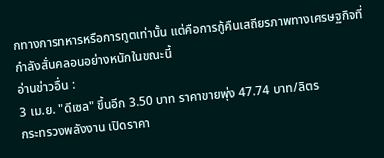กทางการทหารหรือการทูตเท่านั้น แต่คือการกู้คืนเสถียรภาพทางเศรษฐกิจที่กำลังสั่นคลอนอย่างหนักในขณะนี้
อ่านข่าวอื่น :
3 เม.ย. "ดีเซล" ขึ้นอีก 3.50 บาท ราคาขายพุ่ง 47.74 บาท/ลิตร
กระทรวงพลังงาน เปิดราคา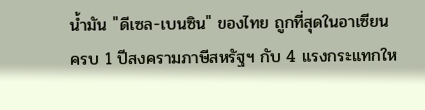น้ำมัน "ดีเซล-เบนซิน" ของไทย ถูกที่สุดในอาเซียน
ครบ 1 ปีสงครามภาษีสหรัฐฯ กับ 4 แรงกระแทกให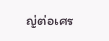ญ่ต่อเศร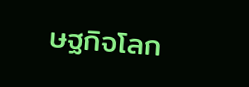ษฐกิจโลก